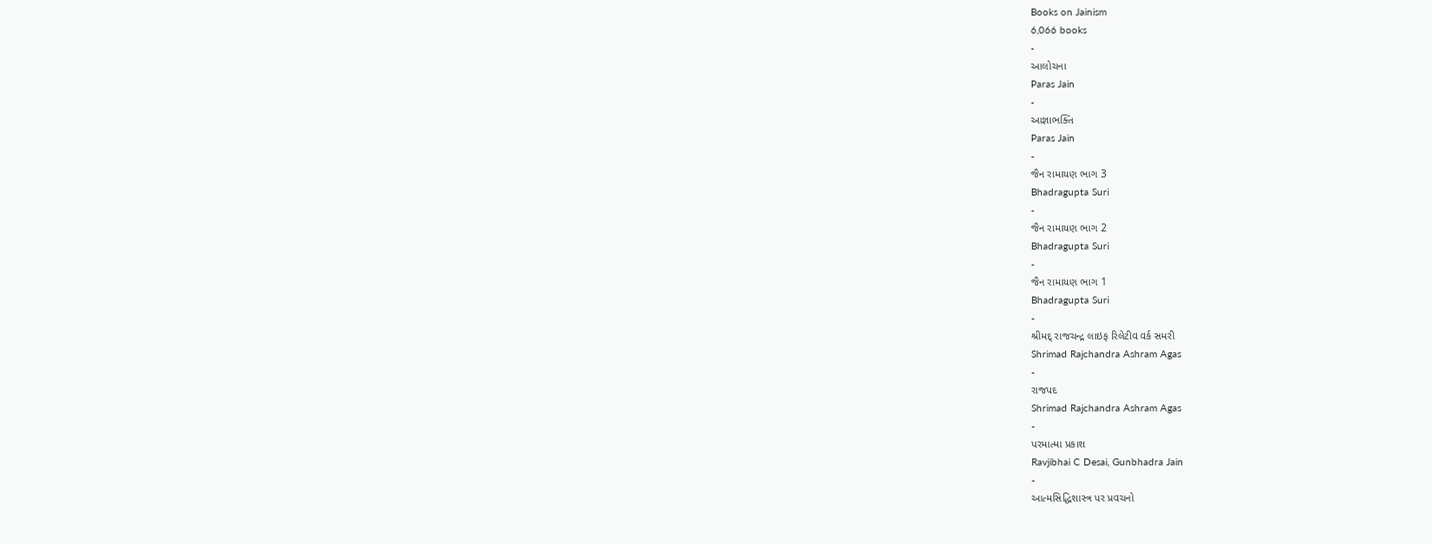Books on Jainism
6,066 books
-
આલોચના
Paras Jain
-
આજ્ઞાભક્તિ
Paras Jain
-
જૈન રામાયણ ભાગ 3
Bhadragupta Suri
-
જૈન રામાયણ ભાગ 2
Bhadragupta Suri
-
જૈન રામાયણ ભાગ 1
Bhadragupta Suri
-
શ્રીમદ્ રાજચન્દ્ર લાઇફ રિલેટીવ વર્ક સમરી
Shrimad Rajchandra Ashram Agas
-
રાજપદ
Shrimad Rajchandra Ashram Agas
-
પરમાત્મા પ્રકાશ
Ravjibhai C Desai, Gunbhadra Jain
-
આત્મસિદ્ધિશાસ્ત્ર પર પ્રવચનો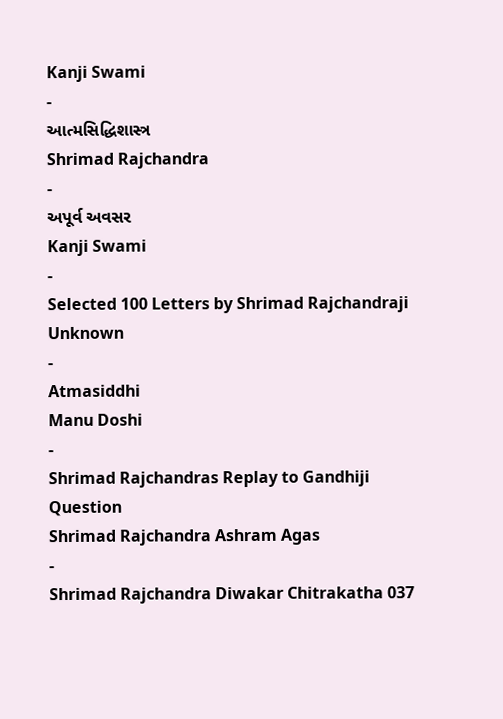Kanji Swami
-
આત્મસિદ્ધિશાસ્ત્ર
Shrimad Rajchandra
-
અપૂર્વ અવસર
Kanji Swami
-
Selected 100 Letters by Shrimad Rajchandraji
Unknown
-
Atmasiddhi
Manu Doshi
-
Shrimad Rajchandras Replay to Gandhiji Question
Shrimad Rajchandra Ashram Agas
-
Shrimad Rajchandra Diwakar Chitrakatha 037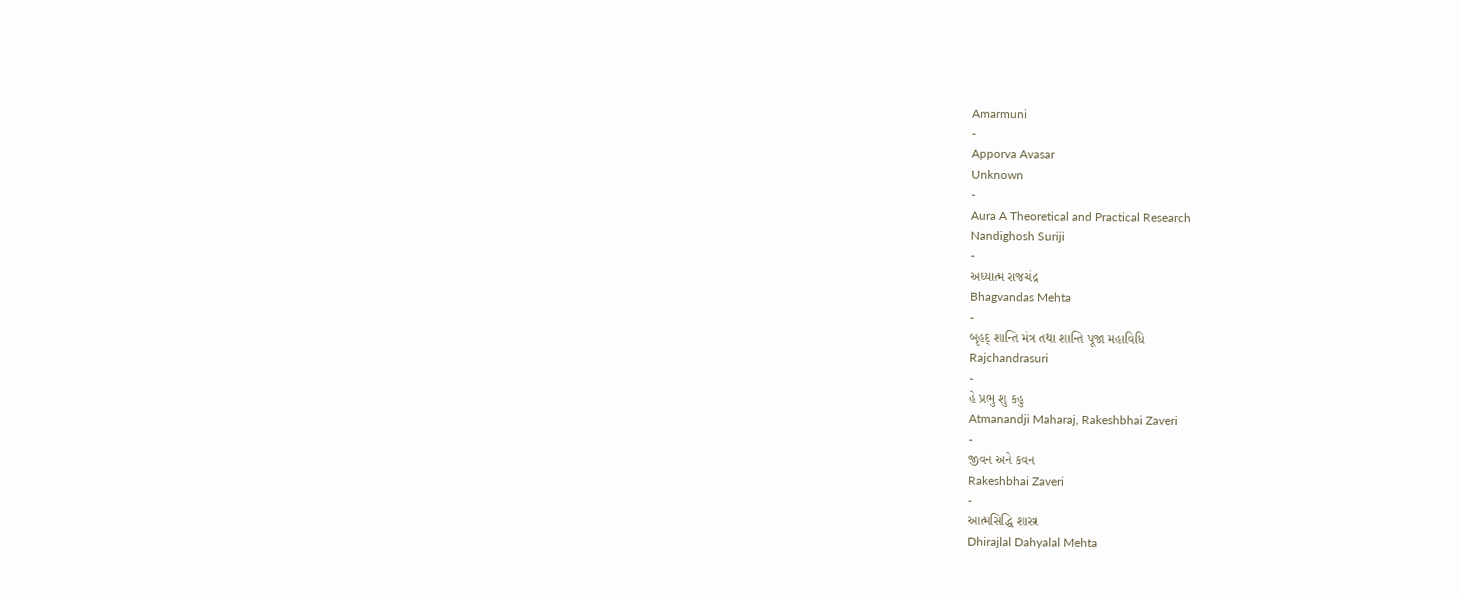Amarmuni
-
Apporva Avasar
Unknown
-
Aura A Theoretical and Practical Research
Nandighosh Suriji
-
અધ્યાત્મ રાજચંદ્ર
Bhagvandas Mehta
-
બૃહદ્ શાન્તિ મંત્ર તથા શાન્તિ પૂજા મહાવિધિ
Rajchandrasuri
-
હે પ્રભુ શુ કહુ
Atmanandji Maharaj, Rakeshbhai Zaveri
-
જીવન અને કવન
Rakeshbhai Zaveri
-
આત્મસિદ્ધિ શાસ્ત્ર
Dhirajlal Dahyalal Mehta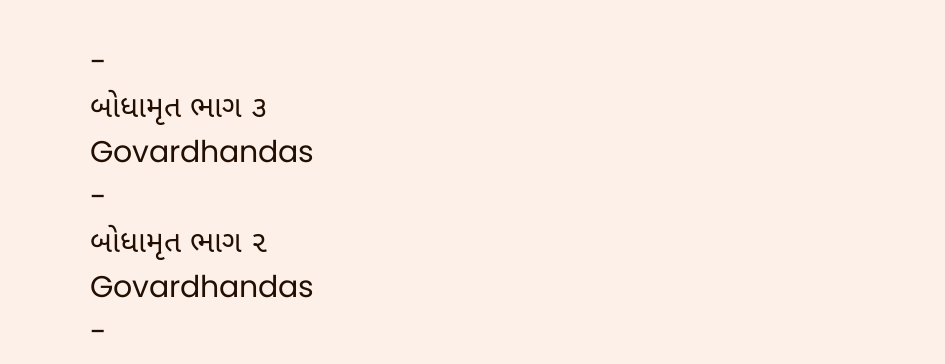-
બોધામૃત ભાગ ૩
Govardhandas
-
બોધામૃત ભાગ ૨
Govardhandas
-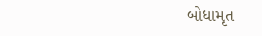બોધામૃત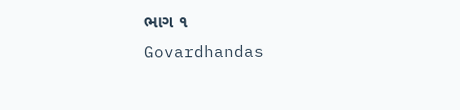ભાગ ૧
Govardhandas